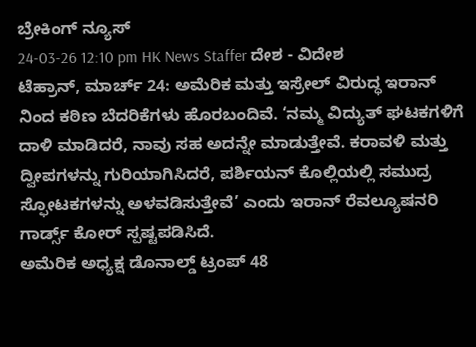ಬ್ರೇಕಿಂಗ್ ನ್ಯೂಸ್
24-03-26 12:10 pm HK News Staffer ದೇಶ - ವಿದೇಶ
ಟೆಹ್ರಾನ್, ಮಾರ್ಚ್ 24: ಅಮೆರಿಕ ಮತ್ತು ಇಸ್ರೇಲ್ ವಿರುದ್ಧ ಇರಾನ್ ನಿಂದ ಕಠಿಣ ಬೆದರಿಕೆಗಳು ಹೊರಬಂದಿವೆ. ‘ನಮ್ಮ ವಿದ್ಯುತ್ ಘಟಕಗಳಿಗೆ ದಾಳಿ ಮಾಡಿದರೆ, ನಾವು ಸಹ ಅದನ್ನೇ ಮಾಡುತ್ತೇವೆ. ಕರಾವಳಿ ಮತ್ತು ದ್ವೀಪಗಳನ್ನು ಗುರಿಯಾಗಿಸಿದರೆ, ಪರ್ಶಿಯನ್ ಕೊಲ್ಲಿಯಲ್ಲಿ ಸಮುದ್ರ ಸ್ಫೋಟಕಗಳನ್ನು ಅಳವಡಿಸುತ್ತೇವೆ’ ಎಂದು ಇರಾನ್ ರೆವಲ್ಯೂಷನರಿ ಗಾರ್ಡ್ಸ್ ಕೋರ್ ಸ್ಪಷ್ಟಪಡಿಸಿದೆ.
ಅಮೆರಿಕ ಅಧ್ಯಕ್ಷ ಡೊನಾಲ್ಡ್ ಟ್ರಂಪ್ 48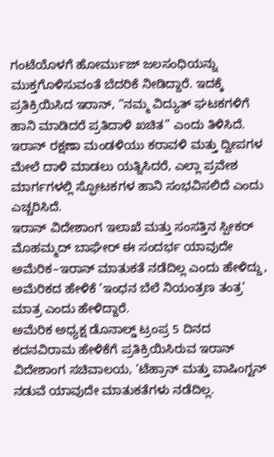ಗಂಟೆಯೊಳಗೆ ಹೋರ್ಮುಜ್ ಜಲಸಂಧಿಯನ್ನು ಮುಕ್ತಗೊಳಿಸುವಂತೆ ಬೆದರಿಕೆ ನೀಡಿದ್ದಾರೆ. ಇದಕ್ಕೆ ಪ್ರತಿಕ್ರಿಯಿಸಿದ ಇರಾನ್, “ನಮ್ಮ ವಿದ್ಯುತ್ ಘಟಕಗಳಿಗೆ ಹಾನಿ ಮಾಡಿದರೆ ಪ್ರತಿದಾಳಿ ಖಚಿತ” ಎಂದು ತಿಳಿಸಿದೆ. ಇರಾನ್ ರಕ್ಷಣಾ ಮಂಡಳಿಯು ಕರಾವಳಿ ಮತ್ತು ದ್ವೀಪಗಳ ಮೇಲೆ ದಾಳಿ ಮಾಡಲು ಯತ್ನಿಸಿದರೆ, ಎಲ್ಲಾ ಪ್ರವೇಶ ಮಾರ್ಗಗಳಲ್ಲಿ ಸ್ಫೋಟಕಗಳ ಹಾನಿ ಸಂಭವಿಸಲಿದೆ ಎಂದು ಎಚ್ಚರಿಸಿದೆ.
ಇರಾನ್ ವಿದೇಶಾಂಗ ಇಲಾಖೆ ಮತ್ತು ಸಂಸತ್ತಿನ ಸ್ಪೀಕರ್ ಮೊಹಮ್ಮದ್ ಬಾಘೇರ್ ಈ ಸಂದರ್ಭ ಯಾವುದೇ ಅಮೆರಿಕ–ಇರಾನ್ ಮಾತುಕತೆ ನಡೆದಿಲ್ಲ ಎಂದು ಹೇಳಿದ್ದು, ಅಮೆರಿಕದ ಹೇಳಿಕೆ ‘ಇಂಧನ ಬೆಲೆ ನಿಯಂತ್ರಣ ತಂತ್ರ’ ಮಾತ್ರ ಎಂದು ಹೇಳಿದ್ದಾರೆ.
ಅಮೆರಿಕ ಅಧ್ಯಕ್ಷ ಡೊನಾಲ್ಡ್ ಟ್ರಂಪ್ರ 5 ದಿನದ ಕದನವಿರಾಮ ಹೇಳಿಕೆಗೆ ಪ್ರತಿಕ್ರಿಯಿಸಿರುವ ಇರಾನ್ ವಿದೇಶಾಂಗ ಸಚಿವಾಲಯ, ‘ಟೆಹ್ರಾನ್ ಮತ್ತು ವಾಷಿಂಗ್ಟನ್ ನಡುವೆ ಯಾವುದೇ ಮಾತುಕತೆಗಳು ನಡೆದಿಲ್ಲ.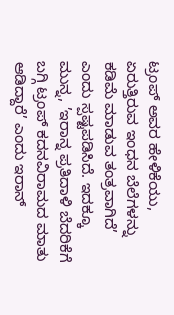ಟ್ರಂಪ್ ಅವರ ಹೇಳಿಕೆಯು, ಏರುತ್ತಿರುವ ಇಂಧನ ಬೆಲೆಗಳನ್ನು ಕಡಿಮೆ ಮಾಡುವ ತಂತ್ರವಾಗಿದೆ’ ಎಂದು ಸ್ಪಷ್ಟಪಡಿಸಿದೆ. ಇದಕ್ಕೂ ಮುನ್ನ, ’ಇರಾನ್ನ ಪ್ರತಿದಾಳಿ ಬೆದರಿಕೆಗೆ ಬಗ್ಗಿ ಟ್ರಂಪ್ ಕದನವಿರಾಮದ ಮಾತು ಆಡಿದ್ದಾರೆ’ ಎಂದು ಇರಾನ್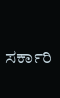ಸರ್ಕಾರಿ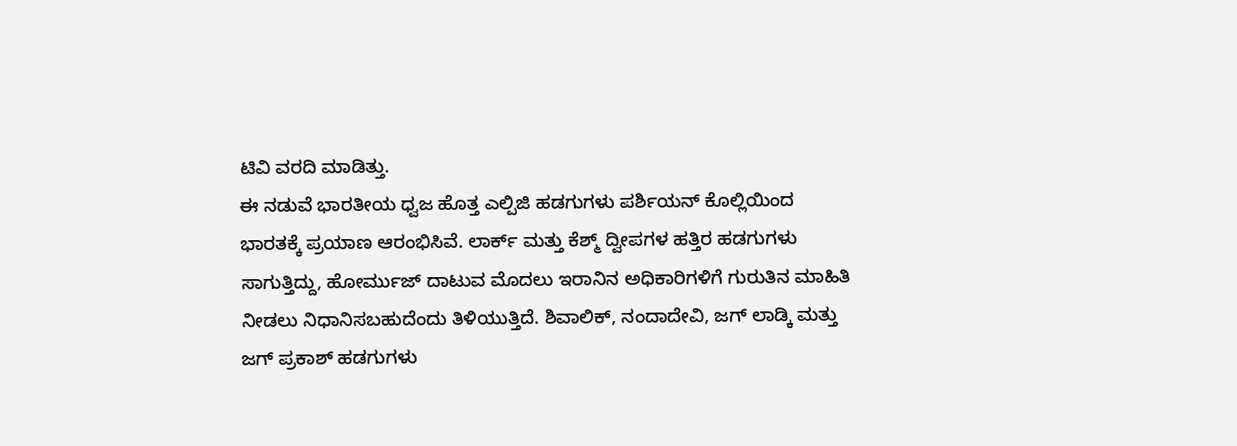ಟಿವಿ ವರದಿ ಮಾಡಿತ್ತು.
ಈ ನಡುವೆ ಭಾರತೀಯ ಧ್ವಜ ಹೊತ್ತ ಎಲ್ಪಿಜಿ ಹಡಗುಗಳು ಪರ್ಶಿಯನ್ ಕೊಲ್ಲಿಯಿಂದ ಭಾರತಕ್ಕೆ ಪ್ರಯಾಣ ಆರಂಭಿಸಿವೆ. ಲಾರ್ಕ್ ಮತ್ತು ಕೆಶ್ಮ್ ದ್ವೀಪಗಳ ಹತ್ತಿರ ಹಡಗುಗಳು ಸಾಗುತ್ತಿದ್ದು, ಹೋರ್ಮುಜ್ ದಾಟುವ ಮೊದಲು ಇರಾನಿನ ಅಧಿಕಾರಿಗಳಿಗೆ ಗುರುತಿನ ಮಾಹಿತಿ ನೀಡಲು ನಿಧಾನಿಸಬಹುದೆಂದು ತಿಳಿಯುತ್ತಿದೆ. ಶಿವಾಲಿಕ್, ನಂದಾದೇವಿ, ಜಗ್ ಲಾಡ್ಕಿ ಮತ್ತು ಜಗ್ ಪ್ರಕಾಶ್ ಹಡಗುಗಳು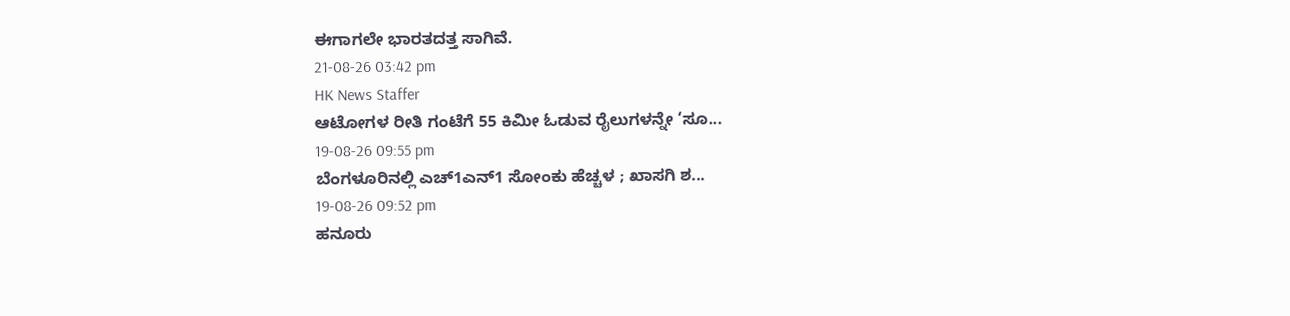ಈಗಾಗಲೇ ಭಾರತದತ್ತ ಸಾಗಿವೆ.
21-08-26 03:42 pm
HK News Staffer
ಆಟೋಗಳ ರೀತಿ ಗಂಟೆಗೆ 55 ಕಿಮೀ ಓಡುವ ರೈಲುಗಳನ್ನೇ ‘ಸೂ...
19-08-26 09:55 pm
ಬೆಂಗಳೂರಿನಲ್ಲಿ ಎಚ್1ಎನ್1 ಸೋಂಕು ಹೆಚ್ಚಳ ; ಖಾಸಗಿ ಶ...
19-08-26 09:52 pm
ಹನೂರು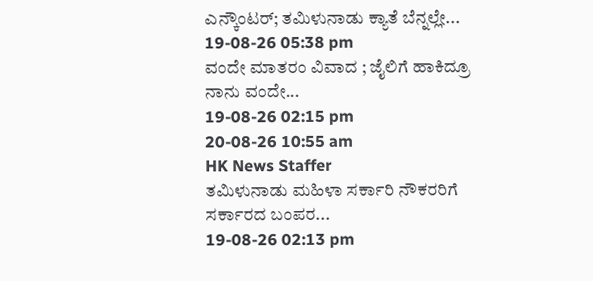ಎನ್ಕೌಂಟರ್; ತಮಿಳುನಾಡು ಕ್ಯಾತೆ ಬೆನ್ನಲ್ಲೇ...
19-08-26 05:38 pm
ವಂದೇ ಮಾತರಂ ವಿವಾದ ; ಜೈಲಿಗೆ ಹಾಕಿದ್ರೂ ನಾನು ವಂದೇ...
19-08-26 02:15 pm
20-08-26 10:55 am
HK News Staffer
ತಮಿಳುನಾಡು ಮಹಿಳಾ ಸರ್ಕಾರಿ ನೌಕರರಿಗೆ ಸರ್ಕಾರದ ಬಂಪರ...
19-08-26 02:13 pm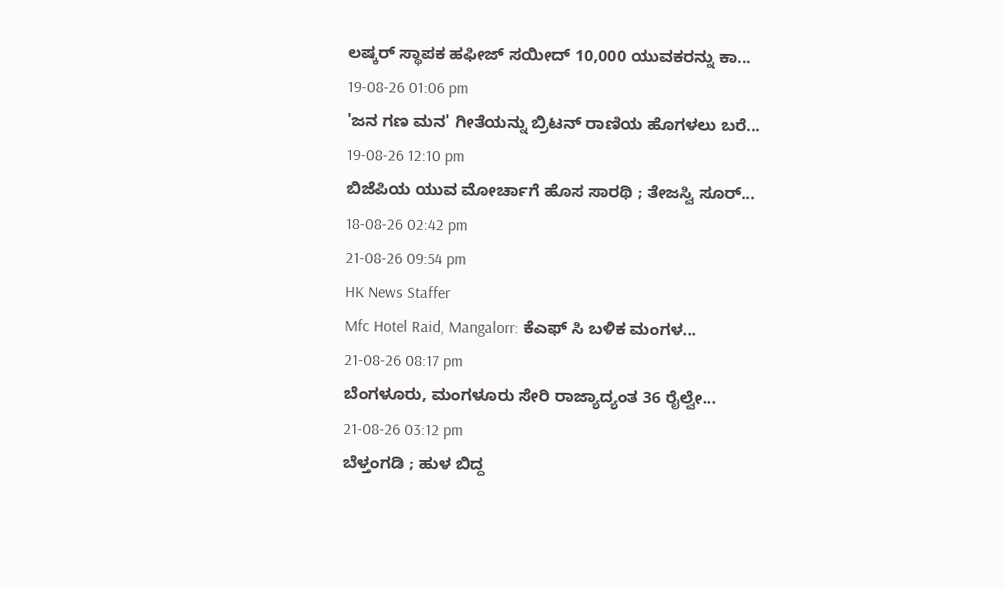ಲಷ್ಕರ್ ಸ್ಥಾಪಕ ಹಫೀಜ್ ಸಯೀದ್ 10,000 ಯುವಕರನ್ನು ಕಾ...
19-08-26 01:06 pm
'ಜನ ಗಣ ಮನ' ಗೀತೆಯನ್ನು ಬ್ರಿಟನ್ ರಾಣಿಯ ಹೊಗಳಲು ಬರೆ...
19-08-26 12:10 pm
ಬಿಜೆಪಿಯ ಯುವ ಮೋರ್ಚಾಗೆ ಹೊಸ ಸಾರಥಿ ; ತೇಜಸ್ವಿ ಸೂರ್...
18-08-26 02:42 pm
21-08-26 09:54 pm
HK News Staffer
Mfc Hotel Raid, Mangalorr: ಕೆಎಫ್ ಸಿ ಬಳಿಕ ಮಂಗಳ...
21-08-26 08:17 pm
ಬೆಂಗಳೂರು, ಮಂಗಳೂರು ಸೇರಿ ರಾಜ್ಯಾದ್ಯಂತ 36 ರೈಲ್ವೇ...
21-08-26 03:12 pm
ಬೆಳ್ತಂಗಡಿ ; ಹುಳ ಬಿದ್ದ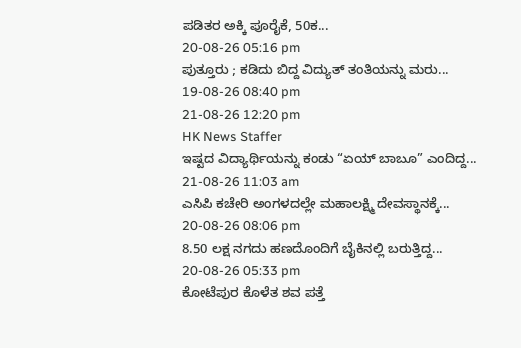ಪಡಿತರ ಅಕ್ಕಿ ಪೂರೈಕೆ, 50ಕ...
20-08-26 05:16 pm
ಪುತ್ತೂರು ; ಕಡಿದು ಬಿದ್ದ ವಿದ್ಯುತ್ ತಂತಿಯನ್ನು ಮರು...
19-08-26 08:40 pm
21-08-26 12:20 pm
HK News Staffer
ಇಷ್ಟದ ವಿದ್ಯಾರ್ಥಿಯನ್ನು ಕಂಡು “ಏಯ್ ಬಾಬೂ” ಎಂದಿದ್ದ...
21-08-26 11:03 am
ಎಸಿಪಿ ಕಚೇರಿ ಅಂಗಳದಲ್ಲೇ ಮಹಾಲಕ್ಷ್ಮಿ ದೇವಸ್ಥಾನಕ್ಕೆ...
20-08-26 08:06 pm
8.50 ಲಕ್ಷ ನಗದು ಹಣದೊಂದಿಗೆ ಬೈಕಿನಲ್ಲಿ ಬರುತ್ತಿದ್ದ...
20-08-26 05:33 pm
ಕೋಟೆಪುರ ಕೊಳೆತ ಶವ ಪತ್ತೆ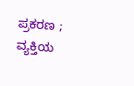ಪ್ರಕರಣ ; ವ್ಯಕ್ತಿಯ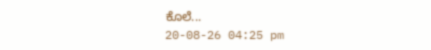ಕೊಲೆ...
20-08-26 04:25 pm